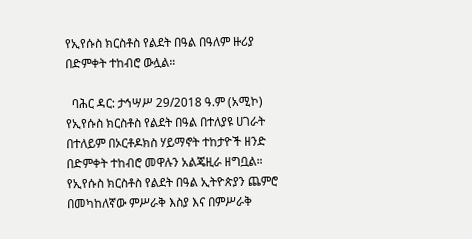የኢየሱስ ክርስቶስ የልደት በዓል በዓለም ዙሪያ በድምቀት ተከብሮ ውሏል።

  ባሕር ዳር: ታኅሣሥ 29/2018 ዓ.ም (አሚኮ) የኢየሱስ ክርስቶስ የልደት በዓል በተለያዩ ሀገራት በተለይም በኦርቶዶክስ ሃይማኖት ተከታዮች ዘንድ በድምቀት ተከብሮ መዋሉን አልጄዚራ ዘግቧል። የኢየሱስ ክርስቶስ የልደት በዓል ኢትዮጵያን ጨምሮ በመካከለኛው ምሥራቅ እስያ እና በምሥራቅ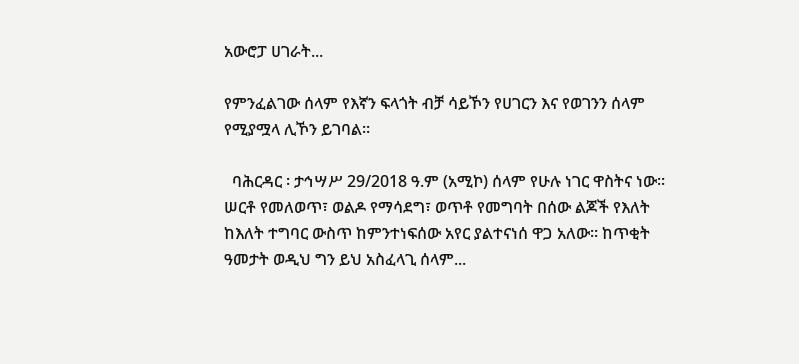አውሮፓ ሀገራት...

የምንፈልገው ሰላም የእኛን ፍላጎት ብቻ ሳይኾን የሀገርን እና የወገንን ሰላም የሚያሟላ ሊኾን ይገባል።

  ባሕርዳር ፡ ታኅሣሥ 29/2018 ዓ.ም (አሚኮ) ሰላም የሁሉ ነገር ዋስትና ነው፡፡ ሠርቶ የመለወጥ፣ ወልዶ የማሳደግ፣ ወጥቶ የመግባት በሰው ልጆች የእለት ከእለት ተግባር ውስጥ ከምንተነፍሰው አየር ያልተናነሰ ዋጋ አለው፡፡ ከጥቂት ዓመታት ወዲህ ግን ይህ አስፈላጊ ሰላም...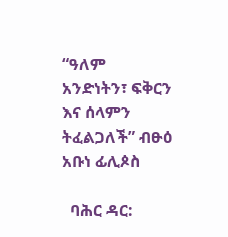“ዓለም አንድነትን፣ ፍቅርን እና ሰላምን ትፈልጋለች” ብፁዕ አቡነ ፊሊጶስ

  ባሕር ዳር: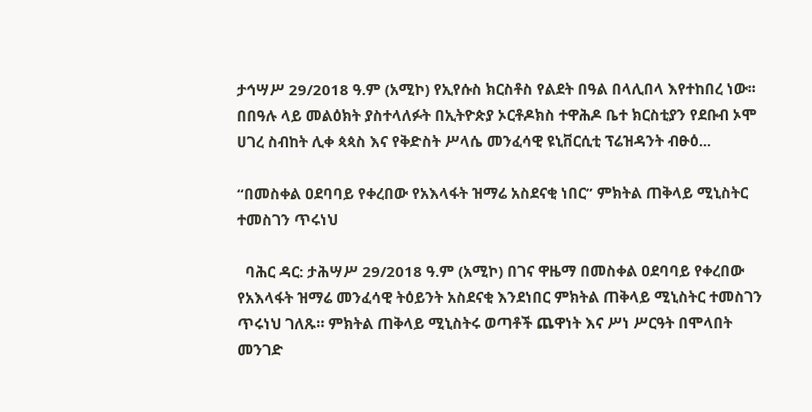ታኅሣሥ 29/2018 ዓ.ም (አሚኮ) የኢየሱስ ክርስቶስ የልደት በዓል በላሊበላ እየተከበረ ነው፡፡ በበዓሉ ላይ መልዕክት ያስተላለፉት በኢትዮጵያ ኦርቶዶክስ ተዋሕዶ ቤተ ክርስቲያን የደቡብ ኦሞ ሀገረ ስብከት ሊቀ ጳጳስ እና የቅድስት ሥላሴ መንፈሳዊ ዩኒቨርሲቲ ፕሬዝዳንት ብፁዕ...

“በመስቀል ዐደባባይ የቀረበው የአእላፋት ዝማሬ አስደናቂ ነበር” ምክትል ጠቅላይ ሚኒስትር ተመስገን ጥሩነህ

  ባሕር ዳር: ታሕሣሥ 29/2018 ዓ.ም (አሚኮ) በገና ዋዜማ በመስቀል ዐደባባይ የቀረበው የአእላፋት ዝማሬ መንፈሳዊ ትዕይንት አስደናቂ እንደነበር ምክትል ጠቅላይ ሚኒስትር ተመስገን ጥሩነህ ገለጹ። ምክትል ጠቅላይ ሚኒስትሩ ወጣቶች ጨዋነት እና ሥነ ሥርዓት በሞላበት መንገድ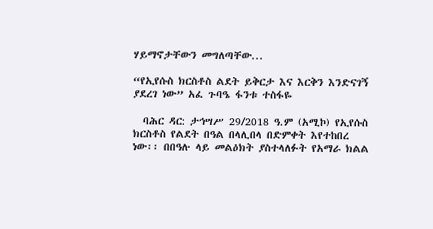ሃይማኖታቸውን መግለጣቸው...

“የኢየሱስ ክርስቶስ ልደት ይቅርታ እና እርቅን እንድናገኝ ያደረገ ነው” አፈ ጉባዔ ፋንቱ ተስፋዬ

  ባሕር ዳር: ታኅሣሥ 29/2018 ዓ.ም (አሚኮ) የኢየሱስ ክርስቶስ የልደት በዓል በላሊበላ በድምቀት እየተከበረ ነው፡፡ በበዓሉ ላይ መልዕክት ያስተላለፉት የአማራ ክልል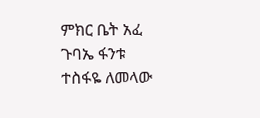ምክር ቤት አፈ ጉባኤ ፋንቱ ተስፋዬ ለመላው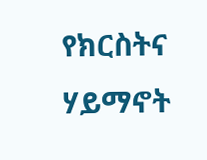የክርስትና ሃይማኖት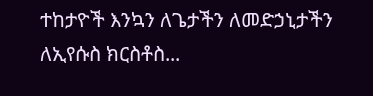ተከታዮች እንኳን ለጌታችን ለመድኃኒታችን ለኢየሱስ ክርስቶስ...